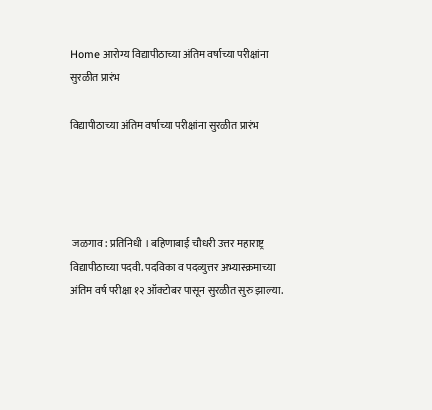Home आरोग्य विद्यापीठाच्या अंतिम वर्षाच्या परीक्षांना सुरळीत प्रारंभ

विद्यापीठाच्या अंतिम वर्षाच्या परीक्षांना सुरळीत प्रारंभ




 जळगाव : प्रतिनिधी । बहिणाबाई चौधरी उत्तर महाराष्ट्र विद्यापीठाच्या पदवी. पदविका व पदव्युत्तर अभ्यास्क्रमाच्या अंतिम वर्ष परीक्षा १२ ऑक्टोबर पासून सुरळीत सुरु झाल्या.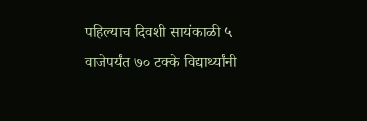पहिल्याच दिवशी सायंकाळी ५ वाजेपर्यंत ७० टक्के विद्यार्थ्यांनी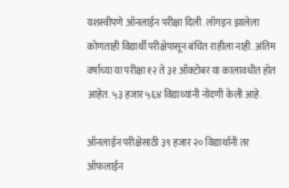यशस्वीपणे ऑनलाईन परीक्षा दिली. लॉगइन झालेला कोणताही विद्यार्थी परीक्षेपासून बंचित राहीला नाही. अंतिम वर्षाच्या या परीक्षा १२ ते ३१ ऑक्टोबर या कालावधीत होत आहेत. ५३ हजार ५६४ विद्याथ्यांनी नोंदणी केली आहे.

ऑनलाईन परीक्षेसाठी ३९ हजार २० विद्यार्थानी तर ऑफलाईन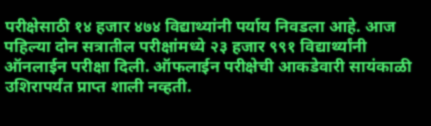परीक्षेसाठी १४ हजार ४७४ विद्याथ्यांनी पर्याय निवडला आहे. आज पहिल्या दोन सत्रातील परीक्षांमध्ये २३ हजार ९९१ विद्यार्थ्यांनी ऑनलाईन परीक्षा दिली. ऑफलाईन परीक्षेची आकडेवारी सायंकाळी उशिरापर्यंत प्राप्त शाली नव्हती.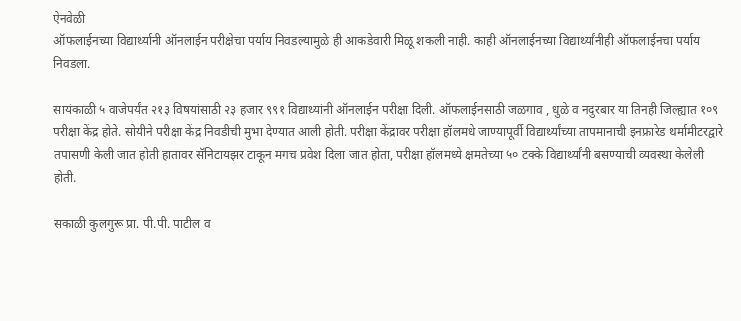ऐनवेळी
ऑफलाईनच्या विद्यार्थ्यानी ऑनलाईन परीक्षेचा पर्याय निवडल्यामुळे ही आकडेवारी मिळू शकली नाही. काही ऑनलाईनच्या विद्यार्थ्यांनीही ऑफलाईनचा पर्याय निवडला.

सायंकाळी ५ वाजेपर्यंत २१३ विषयांसाठी २३ हजार ९९१ विद्याथ्यांनी ऑनलाईन परीक्षा दिली. ऑफलाईनसाठी जळगाव , धुळे व नदुरबार या तिनही जिल्ह्यात १०९ परीक्षा केंद्र होते. सोयीने परीक्षा केंद्र निवडीची मुभा देण्यात आली होती. परीक्षा केंद्रावर परीक्षा हॉलमधे जाण्यापूर्वी विद्यार्थ्यांच्या तापमानाची इनफ्रारेड थर्मामीटरद्वारे तपासणी केली जात होती हातावर सॅनिटायझर टाकून मगच प्रवेश दिला जात होता, परीक्षा हॉलमध्ये क्षमतेच्या ५० टक्के विद्यार्थ्यांनी बसण्याची व्यवस्था केलेली होती.

सकाळी कुलगुरू प्रा. पी.पी. पाटील व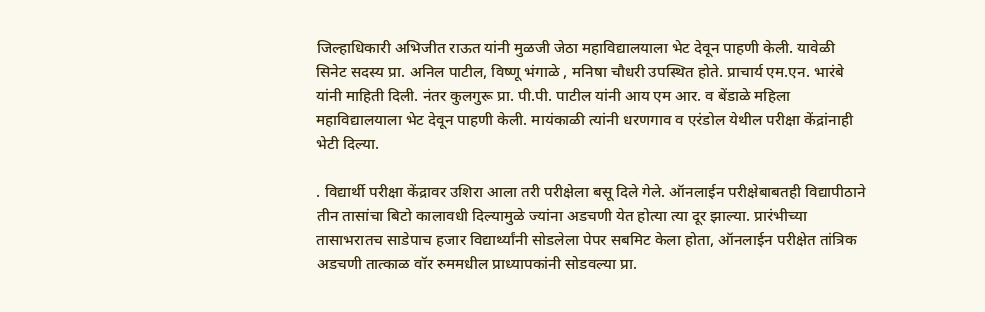जिल्हाधिकारी अभिजीत राऊत यांनी मुळजी जेठा महाविद्यालयाला भेट देवून पाहणी केली. यावेळी सिनेट सदस्य प्रा. अनिल पाटील, विष्णू भंगाळे , मनिषा चौधरी उपस्थित होते. प्राचार्य एम.एन. भारंबे यांनी माहिती दिली. नंतर कुलगुरू प्रा. पी.पी. पाटील यांनी आय एम आर. व बेंडाळे महिला महाविद्यालयाला भेट देवून पाहणी केली. मायंकाळी त्यांनी धरणगाव व एरंडोल येथील परीक्षा केंद्रांनाही भेटी दिल्या.

. विद्यार्थी परीक्षा केंद्रावर उशिरा आला तरी परीक्षेला बसू दिले गेले. ऑनलाईन परीक्षेबाबतही विद्यापीठाने तीन तासांचा बिटो कालावधी दिल्यामुळे ज्यांना अडचणी येत होत्या त्या दूर झाल्या. प्रारंभीच्या तासाभरातच साडेपाच हजार विद्यार्थ्यांनी सोडलेला पेपर सबमिट केला होता, ऑनलाईन परीक्षेत तांत्रिक अडचणी तात्काळ वॉर रुममधील प्राध्यापकांनी सोडवल्या प्रा.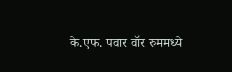के.एफ. पवार वॉर रुममध्ये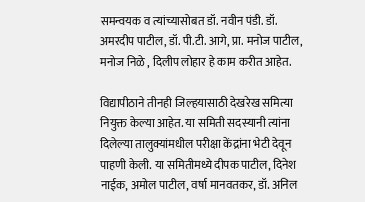समन्वयक व त्यांच्यासोबत डॉ. नवीन पंडी. डॉ. अमरदीप पाटील, डॉ. पी.टी. आगे, प्रा. मनोज पाटील, मनोज निळे , दिलीप लोहार हे काम करीत आहेत.

विद्यापीठाने तीनही जिल्हयासाठी देखरेख समित्या नियुक्त केल्या आहेत. या समिती सदस्यानी त्यांना दिलेल्या तालुक्यांमधील परीक्षा केंद्रांना भेटी देवून पाहणी केली. या समितीमध्ये दीपक पाटील, दिनेश नाईक, अमोल पाटील, वर्षा मानवतकर, डॉ. अनिल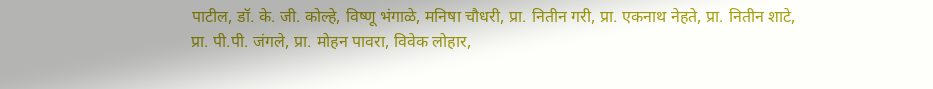पाटील, डॉ. के. जी. कोल्हे, विष्णू भंगाळे, मनिषा चौधरी, प्रा. नितीन गरी, प्रा. एकनाथ नेहते, प्रा. नितीन शाटे, प्रा. पी.पी. जंगले, प्रा. मोहन पावरा, विवेक लोहार,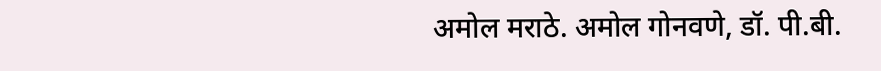अमोल मराठे. अमोल गोनवणे, डॉ. पी.बी.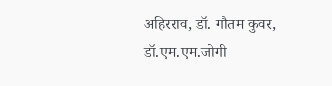अहिरराव, डॉ. गौतम कुवर, डॉ.एम.एम.जोगी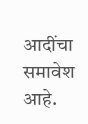आदींचा समावेश आहे.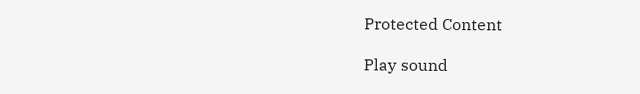Protected Content

Play sound